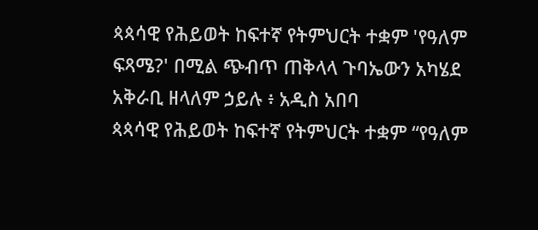ጳጳሳዊ የሕይወት ከፍተኛ የትምህርት ተቋም 'የዓለም ፍጻሜ?' በሚል ጭብጥ ጠቅላላ ጉባኤውን አካሄደ
አቅራቢ ዘላለም ኃይሉ ፥ አዲስ አበባ
ጳጳሳዊ የሕይወት ከፍተኛ የትምህርት ተቋም “የዓለም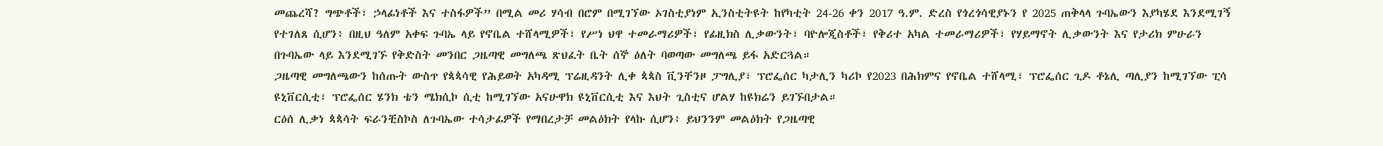መጨረሻ? ግጭቶች፣ ኃላፊነቶች እና ተስፋዎች” በሚል መሪ ሃሳብ በሮም በሚገኘው ኦገስቲያነም ኢንስቲትዩት ከየካቲት 24-26 ቀን 2017 ዓ.ም. ድረስ የጎረጎሳዊያኑን የ 2025 ጠቅላላ ጉባኤውን እያካሄደ እንደሚገኝ የተገለጸ ሲሆን፥ በዚህ ዓለም አቀፍ ጉባኤ ላይ የኖቤል ተሸላሚዎች፣ የሥነ ህዋ ተመራማሪዎች፣ የፊዚክስ ሊቃውንት፣ ባዮሎጂስቶች፣ የቅሪተ አካል ተመራማሪዎች፣ የሃይማኖት ሊቃውንት እና የታሪክ ምሁራን በጉባኤው ላይ እንደሚገኙ የቅድስት መንበር ጋዜጣዊ መግለጫ ጽህፈት ቤት ሰኞ ዕለት ባወጣው መግለጫ ይፋ አድርጓል።
ጋዜጣዊ መግለጫውን ከሰጡት ውስጥ የጳጳሳዊ የሕይወት አካዳሚ ፕሬዚዳንት ሊቀ ጳጳስ ቪንቸንዞ ፓግሊያ፣ ፕሮፌሰር ካታሊን ካሪኮ የ2023 በሕክምና የኖቤል ተሸላሚ፣ ፕሮፌሰር ጊዶ ቶኔሊ ጣሊያን ከሚገኘው ፒሳ ዩኒቨርሲቲ፣ ፕሮፌሰር ሄንክ ቴን ሜክሲኮ ሲቲ ከሚገኘው አናሁዋክ ዩኒቨርሲቲ እና እህት ጊስቲና ሆልሃ ከዩክሬን ይገኙበታል።
ርዕሰ ሊቃነ ጳጳሳት ፍራንቺስኮስ ለጉባኤው ተሳታፊዎች የማበረታቻ መልዕክት የላኩ ሲሆን፥ ይህንንም መልዕክት የጋዜጣዊ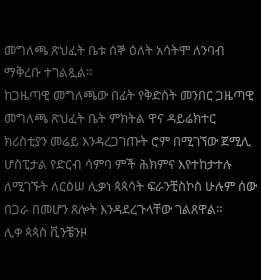መግለጫ ጽህፈት ቤቱ ሰኞ ዕለት አሳትሞ ለንባብ ማቅረቡ ተገልጿል።
ከጋዜጣዊ መግለጫው በፊት የቅድስት መንበር ጋዜጣዊ መግለጫ ጽህፈት ቤት ምክትል ዋና ዳይሬክተር ክሪስቲያን መሬይ እንዳረጋገጡት ሮም በሚገኘው ጀሚሊ ሆስፒታል የድርብ ሳምባ ምች ሕክምና እየተከታተሉ ለሚገኙት ለርዕሠ ሊቃነ ጳጳሳት ፍራንቺስኮስ ሁሉም ሰው በጋራ በመሆን ጸሎት እንዳደረጉላቸው ገልጸዋል።
ሊቀ ጳጳስ ቪንቼንዞ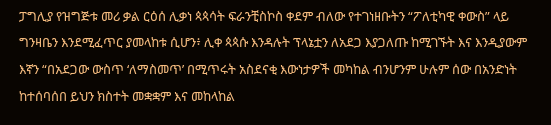ፓግሊያ የዝግጅቱ መሪ ቃል ርዕሰ ሊቃነ ጳጳሳት ፍራንቺስኮስ ቀደም ብለው የተገነዘቡትን “ፖለቲካዊ ቀውስ” ላይ ግንዛቤን እንደሚፈጥር ያመላከቱ ሲሆን፥ ሊቀ ጳጳሱ እንዳሉት ፕላኔቷን ለአደጋ እያጋለጡ ከሚገኙት እና እንዲያውም እኛን “በአደጋው ውስጥ ‘ለማስመጥ’ በሚጥሩት አስደናቂ እውነታዎች መካከል ብንሆንም ሁሉም ሰው በአንድነት ከተሰባሰበ ይህን ክስተት መቋቋም እና መከላከል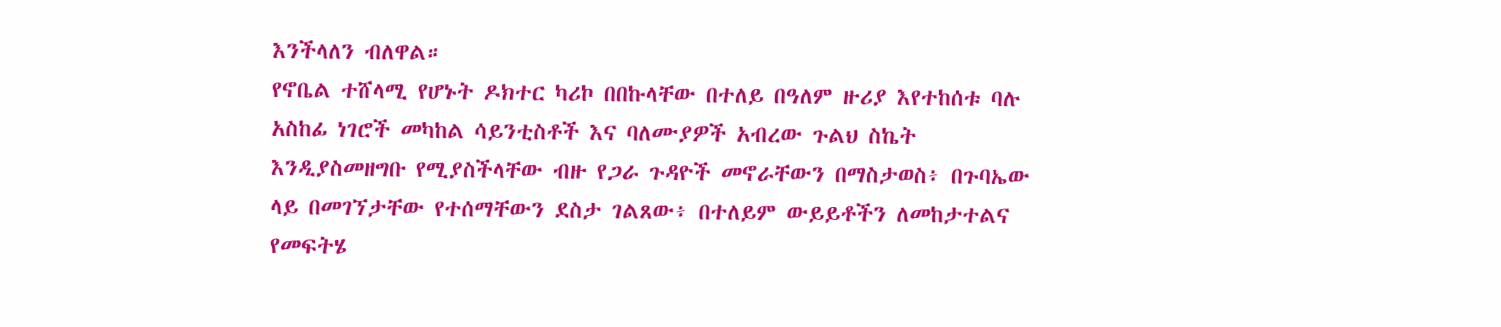እንችላለን ብለዋል።
የኖቤል ተሸላሚ የሆኑት ዶክተር ካሪኮ በበኩላቸው በተለይ በዓለም ዙሪያ እየተከሰቱ ባሉ አስከፊ ነገሮች መካከል ሳይንቲስቶች እና ባለሙያዎች አብረው ጉልህ ስኬት እንዲያስመዘግቡ የሚያስችላቸው ብዙ የጋራ ጉዳዮች መኖራቸውን በማስታወስ፥ በጉባኤው ላይ በመገኘታቸው የተሰማቸውን ደስታ ገልጸው፥ በተለይም ውይይቶችን ለመከታተልና የመፍትሄ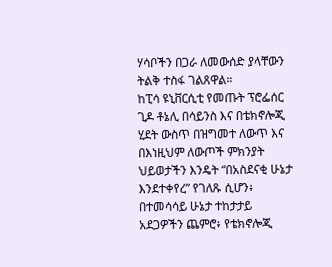ሃሳቦችን በጋራ ለመውሰድ ያላቸውን ትልቅ ተስፋ ገልጸዋል።
ከፒሳ ዩኒቨርሲቲ የመጡት ፕሮፌሰር ጊዶ ቶኔሊ በሳይንስ እና በቴክኖሎጂ ሂደት ውስጥ በዝግመተ ለውጥ እና በእነዚህም ለውጦች ምክንያት ህይወታችን እንዴት “በአስደናቂ ሁኔታ እንደተቀየረ” የገለጹ ሲሆን፥ በተመሳሳይ ሁኔታ ተከታታይ አደጋዎችን ጨምሮ፥ የቴክኖሎጂ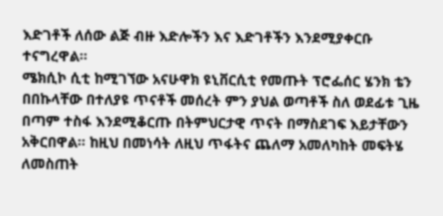እድገቶች ለሰው ልጅ ብዙ እድሎችን እና እድገቶችን እንደሚያቀርቡ ተናግረዋል።
ሜክሲኮ ሲቲ ከሚገኘው አናሁዋክ ዩኒቨርሲቲ የመጡት ፕሮፌሰር ሄንክ ቴን በበኩላቸው በተለያዩ ጥናቶች መሰረት ምን ያህል ወጣቶች ስለ ወደፊቱ ጊዜ በጣም ተስፋ እንደሚቆርጡ በትምህርታዊ ጥናት በማስደገፍ እይታቸውን አቅርበዋል። ከዚህ በመነሳት ለዚህ ጥፋትና ጨለማ አመለካከት መፍትሄ ለመስጠት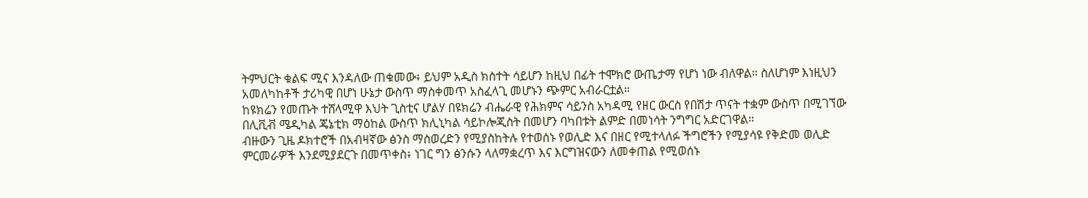ትምህርት ቁልፍ ሚና እንዳለው ጠቁመው፥ ይህም አዲስ ክስተት ሳይሆን ከዚህ በፊት ተሞክሮ ውጤታማ የሆነ ነው ብለዋል። ስለሆነም እነዚህን አመለካከቶች ታሪካዊ በሆነ ሁኔታ ውስጥ ማስቀመጥ አስፈላጊ መሆኑን ጭምር አብራርቷል።
ከዩክሬን የመጡት ተሸላሚዋ እህት ጊስቲና ሆልሃ በዩክሬን ብሔራዊ የሕክምና ሳይንስ አካዳሚ የዘር ውርስ የበሽታ ጥናት ተቋም ውስጥ በሚገኘው በሊቪቭ ሜዲካል ጄኔቲክ ማዕከል ውስጥ ክሊኒካል ሳይኮሎጂስት በመሆን ባካበቱት ልምድ በመነሳት ንግግር አድርገዋል።
ብዙውን ጊዜ ዶክተሮች በአብዛኛው ፅንስ ማስወረድን የሚያስከትሉ የተወሰኑ የወሊድ እና በዘር የሚተላለፉ ችግሮችን የሚያሳዩ የቅድመ ወሊድ ምርመራዎች እንደሚያደርጉ በመጥቀስ፥ ነገር ግን ፅንሱን ላለማቋረጥ እና እርግዝናውን ለመቀጠል የሚወሰኑ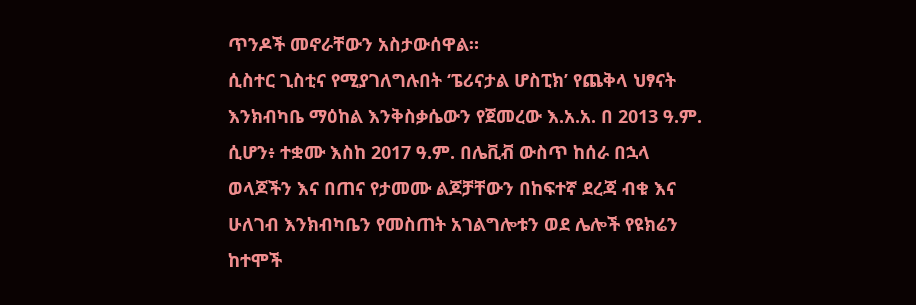ጥንዶች መኖራቸውን አስታውሰዋል።
ሲስተር ጊስቲና የሚያገለግሉበት ‘ፔሪናታል ሆስፒክ’ የጨቅላ ህፃናት እንክብካቤ ማዕከል እንቅስቃሴውን የጀመረው እ.አ.አ. በ 2013 ዓ.ም. ሲሆን፥ ተቋሙ እስከ 2017 ዓ.ም. በሌቪቭ ውስጥ ከሰራ በኋላ ወላጆችን እና በጠና የታመሙ ልጆቻቸውን በከፍተኛ ደረጃ ብቁ እና ሁለገብ እንክብካቤን የመስጠት አገልግሎቱን ወደ ሌሎች የዩክሬን ከተሞች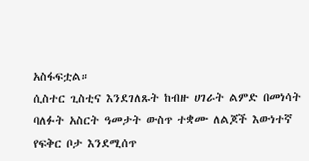አስፋፍቷል።
ሲስተር ጊስቲና እንደገለጹት ከብዙ ሀገራት ልምድ በመነሳት ባለፉት አስርት ዓመታት ውስጥ ተቋሙ ለልጆች እውነተኛ የፍቅር ቦታ እንደሚሰጥ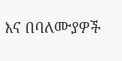እና በባለሙያዎች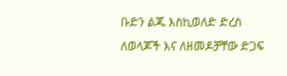ቡድን ልጁ እስኪወለድ ድረስ ለወላጆች እና ለዘመዶቻቸው ድጋፍ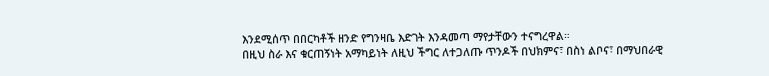እንደሚሰጥ በበርካቶች ዘንድ የግንዛቤ እድገት እንዳመጣ ማየታቸውን ተናግረዋል።
በዚህ ስራ እና ቁርጠኝነት አማካይነት ለዚህ ችግር ለተጋለጡ ጥንዶች በህክምና፣ በስነ ልቦና፣ በማህበራዊ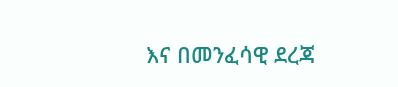እና በመንፈሳዊ ደረጃ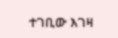ተገቢው እገዛ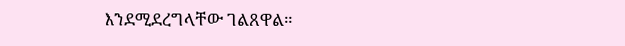እንደሚደረግላቸው ገልጸዋል።